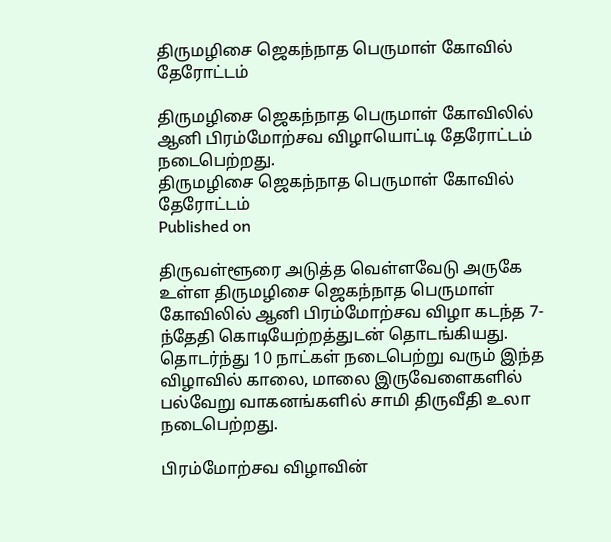திருமழிசை ஜெகந்நாத பெருமாள் கோவில் தேரோட்டம்

திருமழிசை ஜெகந்நாத பெருமாள் கோவிலில் ஆனி பிரம்மோற்சவ விழாயொட்டி தேரோட்டம் நடைபெற்றது.
திருமழிசை ஜெகந்நாத பெருமாள் கோவில் தேரோட்டம்
Published on

திருவள்ளூரை அடுத்த வெள்ளவேடு அருகே உள்ள திருமழிசை ஜெகந்நாத பெருமாள் கோவிலில் ஆனி பிரம்மோற்சவ விழா கடந்த 7-ந்தேதி கொடியேற்றத்துடன் தொடங்கியது. தொடர்ந்து 10 நாட்கள் நடைபெற்று வரும் இந்த விழாவில் காலை, மாலை இருவேளைகளில் பல்வேறு வாகனங்களில் சாமி திருவீதி உலா நடைபெற்றது.

பிரம்மோற்சவ விழாவின்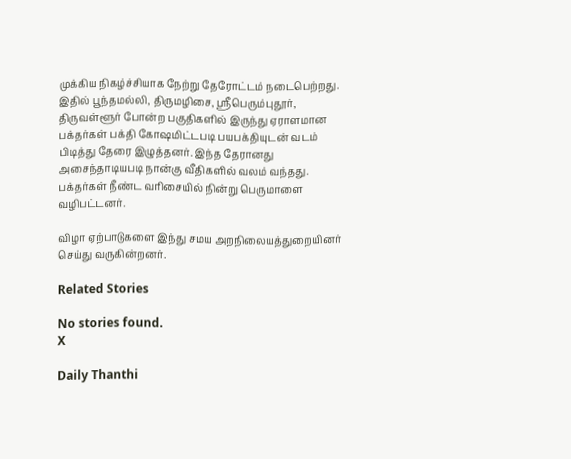முக்கிய நிகழ்ச்சியாக நேற்று தேரோட்டம் நடைபெற்றது. இதில் பூந்தமல்லி, திருமழிசை, ஸ்ரீபெரும்புதூர், திருவள்ளூர் போன்ற பகுதிகளில் இருந்து ஏராளமான பக்தர்கள் பக்தி கோஷமிட்டபடி பயபக்தியுடன் வடம் பிடித்து தேரை இழுத்தனர். இந்த தேரானது அசைந்தாடியபடி நான்கு வீதிகளில் வலம் வந்தது. பக்தர்கள் நீண்ட வரிசையில் நின்று பெருமாளை வழிபட்டனர்.

விழா ஏற்பாடுகளை இந்து சமய அறநிலையத்துறையினர் செய்து வருகின்றனர்.

Related Stories

No stories found.
X

Daily Thanthi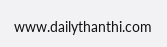www.dailythanthi.com